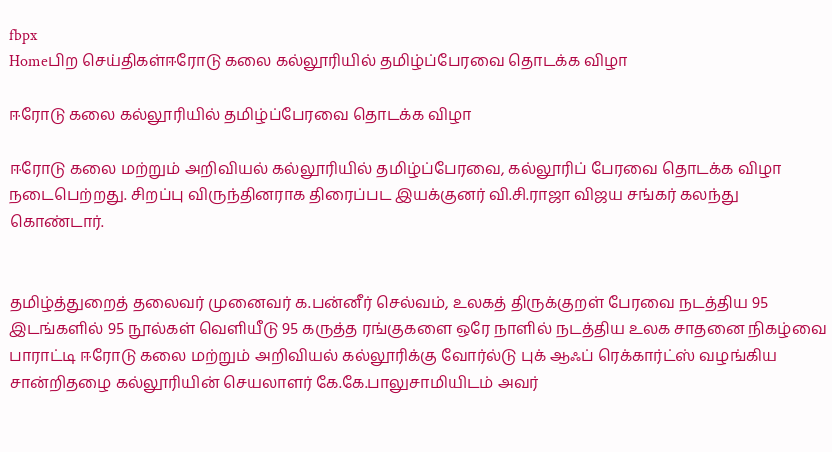fbpx
Homeபிற செய்திகள்ஈரோடு கலை கல்லூரியில் தமிழ்ப்பேரவை தொடக்க விழா

ஈரோடு கலை கல்லூரியில் தமிழ்ப்பேரவை தொடக்க விழா

ஈரோடு கலை மற்றும் அறிவியல் கல்லூரியில் தமிழ்ப்பேரவை, கல்லூரிப் பேரவை தொடக்க விழா நடைபெற்றது. சிறப்பு விருந்தினராக திரைப்பட இயக்குனர் வி.சி.ராஜா விஜய சங்கர் கலந்து கொண்டார்.


தமிழ்த்துறைத் தலைவர் முனைவர் க.பன்னீர் செல்வம், உலகத் திருக்குறள் பேரவை நடத்திய 95 இடங்களில் 95 நூல்கள் வெளியீடு 95 கருத்த ரங்குகளை ஒரே நாளில் நடத்திய உலக சாதனை நிகழ்வை பாராட்டி ஈரோடு கலை மற்றும் அறிவியல் கல்லூரிக்கு வோர்ல்டு புக் ஆஃப் ரெக்கார்ட்ஸ் வழங்கிய சான்றிதழை கல்லூரியின் செயலாளர் கே.கே.பாலுசாமியிடம் அவர்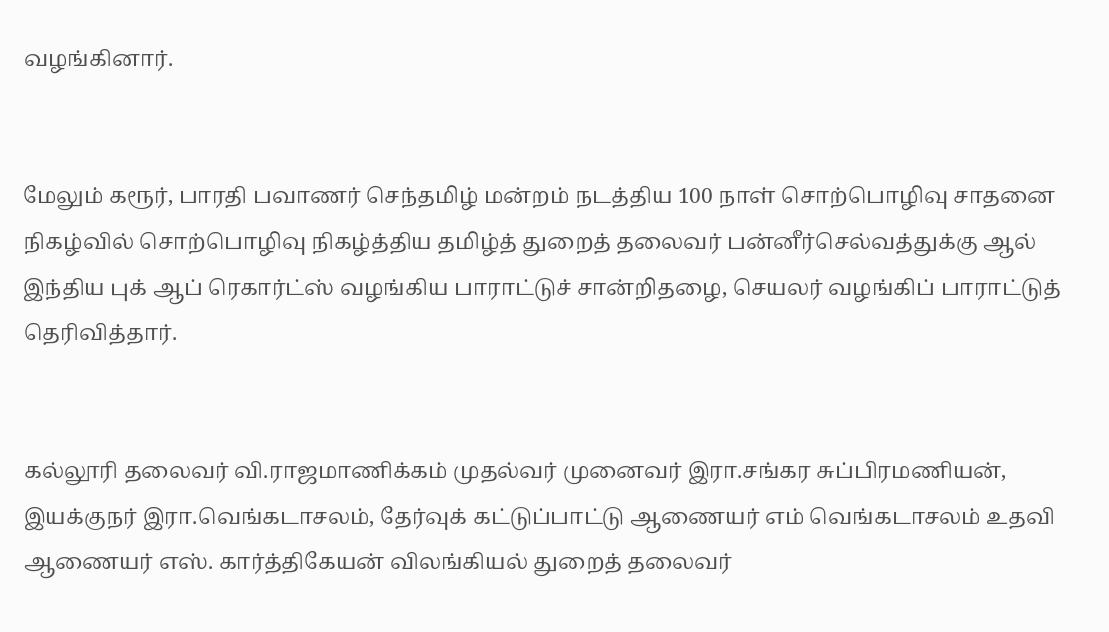வழங்கினார்.


மேலும் கரூர், பாரதி பவாணர் செந்தமிழ் மன்றம் நடத்திய 100 நாள் சொற்பொழிவு சாதனை நிகழ்வில் சொற்பொழிவு நிகழ்த்திய தமிழ்த் துறைத் தலைவர் பன்னீர்செல்வத்துக்கு ஆல் இந்திய புக் ஆப் ரெகார்ட்ஸ் வழங்கிய பாராட்டுச் சான்றிதழை, செயலர் வழங்கிப் பாராட்டுத் தெரிவித்தார்.


கல்லூரி தலைவர் வி.ராஜமாணிக்கம் முதல்வர் முனைவர் இரா.சங்கர சுப்பிரமணியன், இயக்குநர் இரா.வெங்கடாசலம், தேர்வுக் கட்டுப்பாட்டு ஆணையர் எம் வெங்கடாசலம் உதவி ஆணையர் எஸ். கார்த்திகேயன் விலங்கியல் துறைத் தலைவர்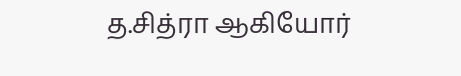த.சித்ரா ஆகியோர்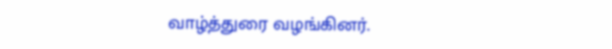வாழ்த்துரை வழங்கினர்.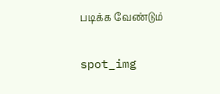படிக்க வேண்டும்

spot_img